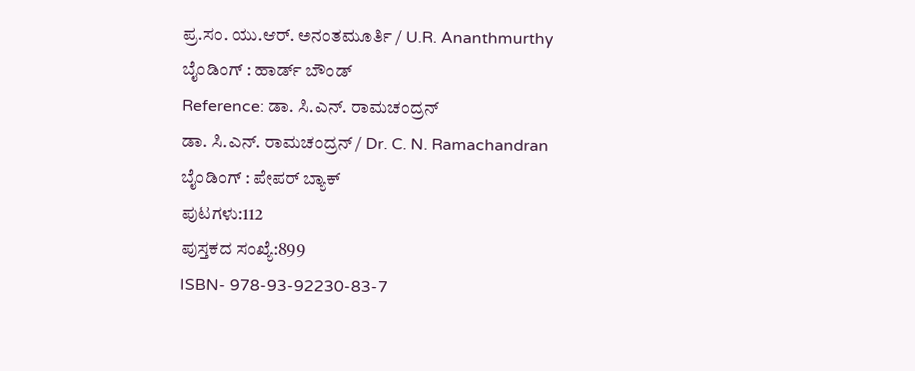ಪ್ರ.ಸಂ. ಯು.ಆರ್. ಅನಂತಮೂರ್ತಿ / U.R. Ananthmurthy
ಬೈಂಡಿಂಗ್ : ಹಾರ್ಡ್ ಬೌಂಡ್
Reference: ಡಾ. ಸಿ.ಎನ್. ರಾಮಚಂದ್ರನ್
ಡಾ. ಸಿ.ಎನ್. ರಾಮಚಂದ್ರನ್ / Dr. C. N. Ramachandran
ಬೈಂಡಿಂಗ್ : ಪೇಪರ್ ಬ್ಯಾಕ್
ಪುಟಗಳು:112
ಪುಸ್ತಕದ ಸಂಖ್ಯೆ:899
ISBN- 978-93-92230-83-7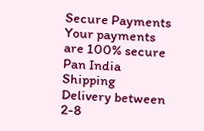Secure Payments
Your payments are 100% secure
Pan India Shipping
Delivery between 2-8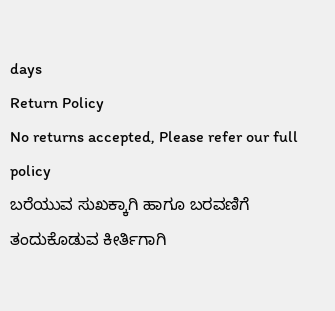days
Return Policy
No returns accepted, Please refer our full policy
ಬರೆಯುವ ಸುಖಕ್ಕಾಗಿ ಹಾಗೂ ಬರವಣಿಗೆ ತಂದುಕೊಡುವ ಕೀರ್ತಿಗಾಗಿ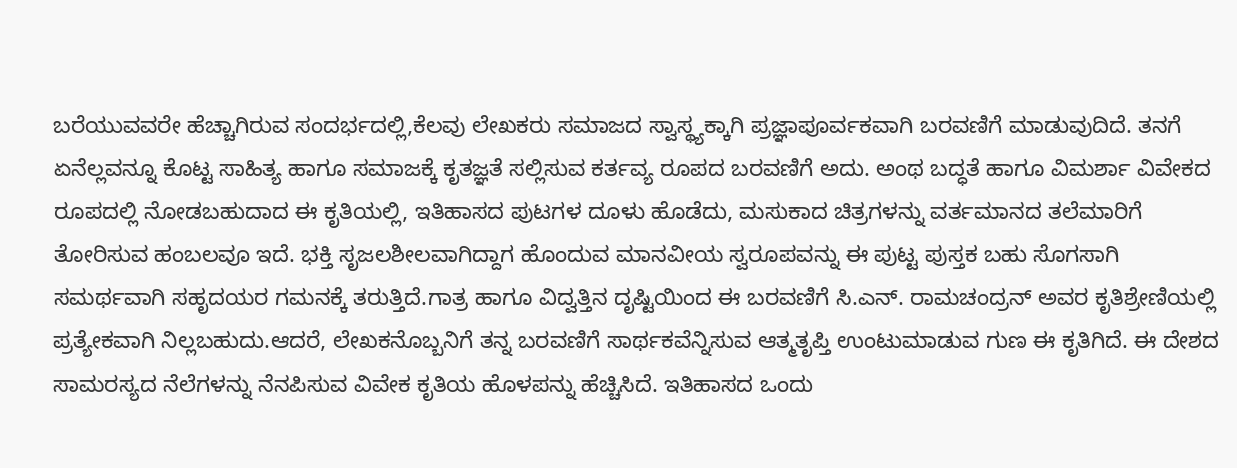ಬರೆಯುವವರೇ ಹೆಚ್ಚಾಗಿರುವ ಸಂದರ್ಭದಲ್ಲಿ,ಕೆಲವು ಲೇಖಕರು ಸಮಾಜದ ಸ್ವಾಸ್ಥ್ಯಕ್ಕಾಗಿ ಪ್ರಜ್ಞಾಪೂರ್ವಕವಾಗಿ ಬರವಣಿಗೆ ಮಾಡುವುದಿದೆ. ತನಗೆ ಏನೆಲ್ಲವನ್ನೂ ಕೊಟ್ಟ ಸಾಹಿತ್ಯ ಹಾಗೂ ಸಮಾಜಕ್ಕೆ ಕೃತಜ್ಞತೆ ಸಲ್ಲಿಸುವ ಕರ್ತವ್ಯ ರೂಪದ ಬರವಣಿಗೆ ಅದು. ಅಂಥ ಬದ್ಧತೆ ಹಾಗೂ ವಿಮರ್ಶಾ ವಿವೇಕದ ರೂಪದಲ್ಲಿ ನೋಡಬಹುದಾದ ಈ ಕೃತಿಯಲ್ಲಿ, ಇತಿಹಾಸದ ಪುಟಗಳ ದೂಳು ಹೊಡೆದು, ಮಸುಕಾದ ಚಿತ್ರಗಳನ್ನು ವರ್ತಮಾನದ ತಲೆಮಾರಿಗೆ ತೋರಿಸುವ ಹಂಬಲವೂ ಇದೆ. ಭಕ್ತಿ ಸೃಜಲಶೀಲವಾಗಿದ್ದಾಗ ಹೊಂದುವ ಮಾನವೀಯ ಸ್ವರೂಪವನ್ನು ಈ ಪುಟ್ಟ ಪುಸ್ತಕ ಬಹು ಸೊಗಸಾಗಿ ಸಮರ್ಥವಾಗಿ ಸಹೃದಯರ ಗಮನಕ್ಕೆ ತರುತ್ತಿದೆ.ಗಾತ್ರ ಹಾಗೂ ವಿದ್ವತ್ತಿನ ದೃಷ್ಟಿಯಿಂದ ಈ ಬರವಣಿಗೆ ಸಿ.ಎನ್. ರಾಮಚಂದ್ರನ್ ಅವರ ಕೃತಿಶ್ರೇಣಿಯಲ್ಲಿ ಪ್ರತ್ಯೇಕವಾಗಿ ನಿಲ್ಲಬಹುದು.ಆದರೆ, ಲೇಖಕನೊಬ್ಬನಿಗೆ ತನ್ನ ಬರವಣಿಗೆ ಸಾರ್ಥಕವೆನ್ನಿಸುವ ಆತ್ಮತೃಪ್ತಿ ಉಂಟುಮಾಡುವ ಗುಣ ಈ ಕೃತಿಗಿದೆ. ಈ ದೇಶದ ಸಾಮರಸ್ಯದ ನೆಲೆಗಳನ್ನು ನೆನಪಿಸುವ ವಿವೇಕ ಕೃತಿಯ ಹೊಳಪನ್ನು ಹೆಚ್ಚಿಸಿದೆ. ಇತಿಹಾಸದ ಒಂದು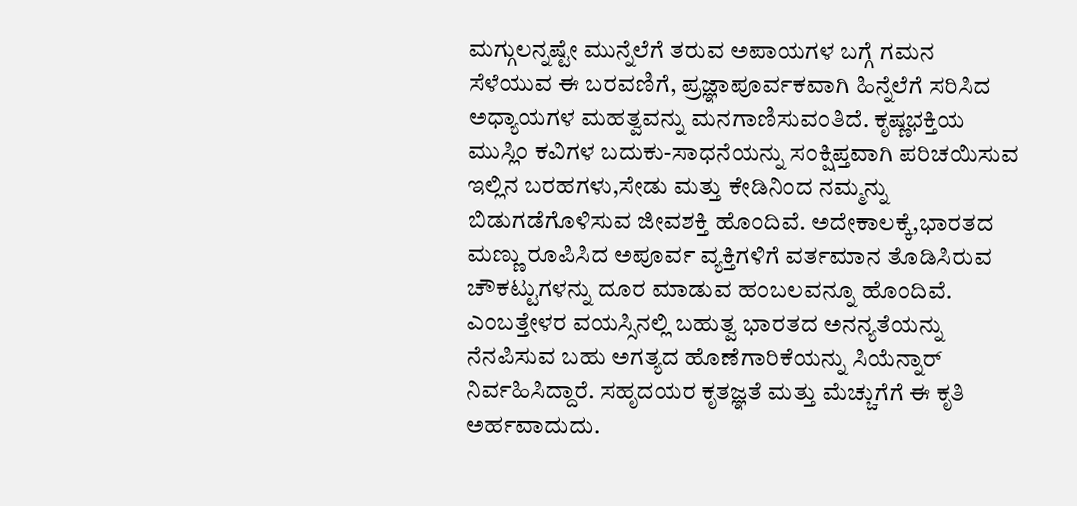ಮಗ್ಗುಲನ್ನಷ್ಟೇ ಮುನ್ನೆಲೆಗೆ ತರುವ ಅಪಾಯಗಳ ಬಗ್ಗೆ ಗಮನ ಸೆಳೆಯುವ ಈ ಬರವಣಿಗೆ, ಪ್ರಜ್ಞಾಪೂರ್ವಕವಾಗಿ ಹಿನ್ನೆಲೆಗೆ ಸರಿಸಿದ ಅಧ್ಯಾಯಗಳ ಮಹತ್ವವನ್ನು ಮನಗಾಣಿಸುವಂತಿದೆ. ಕೃಷ್ಣಭಕ್ತಿಯ ಮುಸ್ಲಿಂ ಕವಿಗಳ ಬದುಕು-ಸಾಧನೆಯನ್ನು ಸಂಕ್ಷಿಪ್ತವಾಗಿ ಪರಿಚಯಿಸುವ ಇಲ್ಲಿನ ಬರಹಗಳು,ಸೇಡು ಮತ್ತು ಕೇಡಿನಿಂದ ನಮ್ಮನ್ನು ಬಿಡುಗಡೆಗೊಳಿಸುವ ಜೀವಶಕ್ತಿ ಹೊಂದಿವೆ. ಅದೇಕಾಲಕ್ಕೆ,ಭಾರತದ ಮಣ್ಣು ರೂಪಿಸಿದ ಅಪೂರ್ವ ವ್ಯಕ್ತಿಗಳಿಗೆ ವರ್ತಮಾನ ತೊಡಿಸಿರುವ ಚೌಕಟ್ಟುಗಳನ್ನು ದೂರ ಮಾಡುವ ಹಂಬಲವನ್ನೂ ಹೊಂದಿವೆ. ಎಂಬತ್ತೇಳರ ವಯಸ್ಸಿನಲ್ಲಿ ಬಹುತ್ವ ಭಾರತದ ಅನನ್ಯತೆಯನ್ನು ನೆನಪಿಸುವ ಬಹು ಅಗತ್ಯದ ಹೊಣೆಗಾರಿಕೆಯನ್ನು ಸಿಯೆನ್ನಾರ್ ನಿರ್ವಹಿಸಿದ್ದಾರೆ. ಸಹೃದಯರ ಕೃತಜ್ಞತೆ ಮತ್ತು ಮೆಚ್ಚುಗೆಗೆ ಈ ಕೃತಿ ಅರ್ಹವಾದುದು.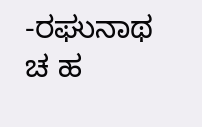-ರಘುನಾಥ ಚ ಹ